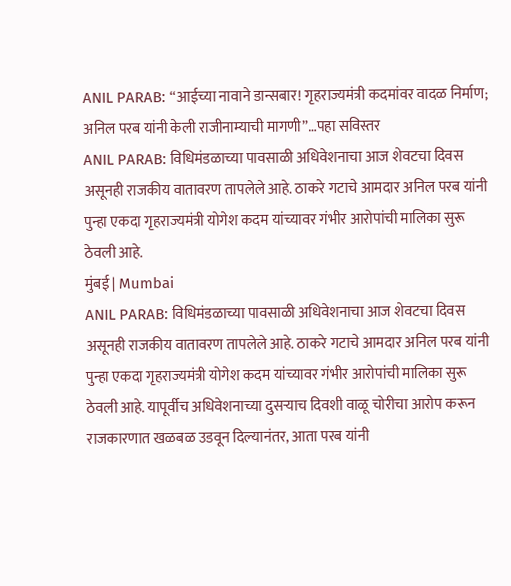ANIL PARAB: “आईच्या नावाने डान्सबार! गृहराज्यमंत्री कदमांवर वादळ निर्माण; अनिल परब यांनी केली राजीनाम्याची मागणी”…पहा सविस्तर
ANIL PARAB: विधिमंडळाच्या पावसाळी अधिवेशनाचा आज शेवटचा दिवस असूनही राजकीय वातावरण तापलेले आहे. ठाकरे गटाचे आमदार अनिल परब यांनी पुन्हा एकदा गृहराज्यमंत्री योगेश कदम यांच्यावर गंभीर आरोपांची मालिका सुरू ठेवली आहे.
मुंबई | Mumbai
ANIL PARAB: विधिमंडळाच्या पावसाळी अधिवेशनाचा आज शेवटचा दिवस असूनही राजकीय वातावरण तापलेले आहे. ठाकरे गटाचे आमदार अनिल परब यांनी पुन्हा एकदा गृहराज्यमंत्री योगेश कदम यांच्यावर गंभीर आरोपांची मालिका सुरू ठेवली आहे. यापूर्वीच अधिवेशनाच्या दुसऱ्याच दिवशी वाळू चोरीचा आरोप करून राजकारणात खळबळ उडवून दिल्यानंतर, आता परब यांनी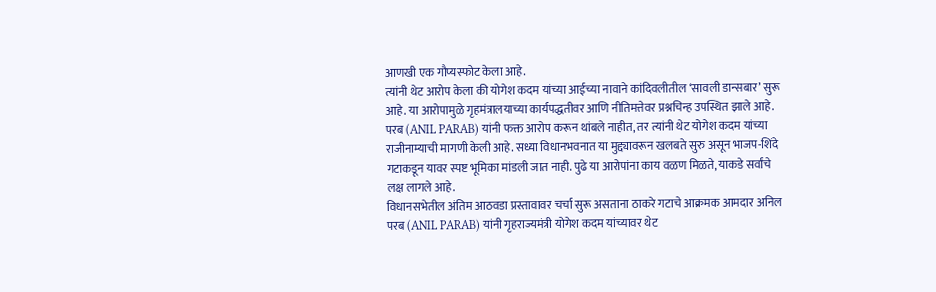आणखी एक गौप्यस्फोट केला आहे.
त्यांनी थेट आरोप केला की योगेश कदम यांच्या आईच्या नावाने कांदिवलीतील ‘सावली डान्सबार’ सुरू आहे. या आरोपामुळे गृहमंत्रालयाच्या कार्यपद्धतीवर आणि नीतिमत्तेवर प्रश्नचिन्ह उपस्थित झाले आहे. परब (ANIL PARAB) यांनी फक्त आरोप करून थांबले नाहीत, तर त्यांनी थेट योगेश कदम यांच्या राजीनाम्याची मागणी केली आहे. सध्या विधानभवनात या मुद्द्यावरून खलबते सुरु असून भाजप-शिंदे गटाकडून यावर स्पष्ट भूमिका मांडली जात नाही. पुढे या आरोपांना काय वळण मिळते, याकडे सर्वांचे लक्ष लागले आहे.
विधानसभेतील अंतिम आठवडा प्रस्तावावर चर्चा सुरू असताना ठाकरे गटाचे आक्रमक आमदार अनिल परब (ANIL PARAB) यांनी गृहराज्यमंत्री योगेश कदम यांच्यावर थेट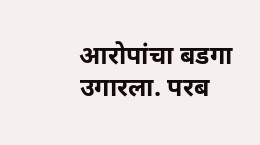आरोपांचा बडगा उगारला. परब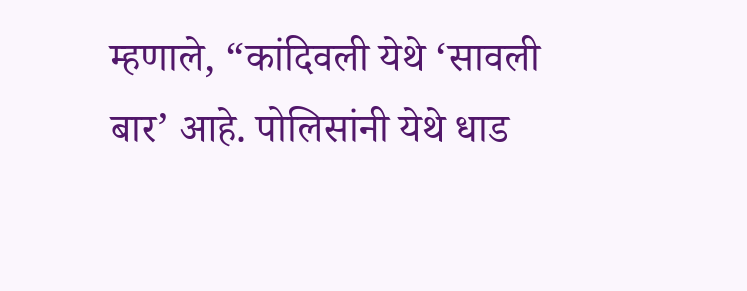म्हणाले, “कांदिवली येथे ‘सावली बार’ आहे. पोलिसांनी येथे धाड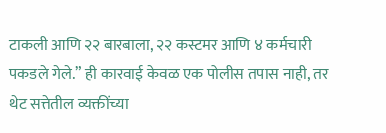टाकली आणि २२ बारबाला, २२ कस्टमर आणि ४ कर्मचारी पकडले गेले.” ही कारवाई केवळ एक पोलीस तपास नाही, तर थेट सत्तेतील व्यक्तींच्या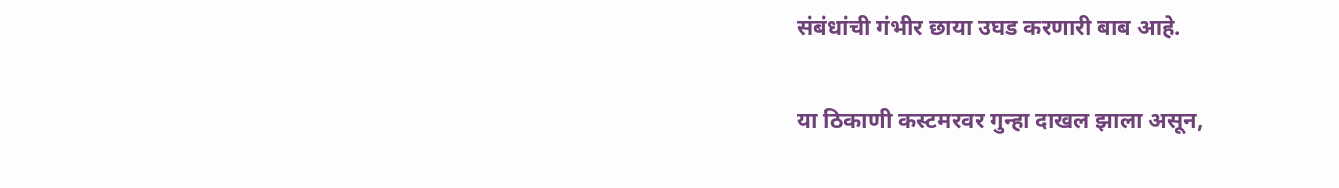संबंधांची गंभीर छाया उघड करणारी बाब आहे.

या ठिकाणी कस्टमरवर गुन्हा दाखल झाला असून,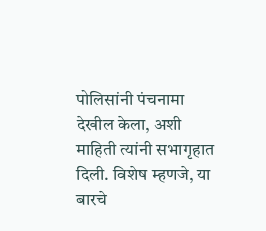पोलिसांनी पंचनामा देखील केला, अशी माहिती त्यांनी सभागृहात दिली. विशेष म्हणजे, या बारचे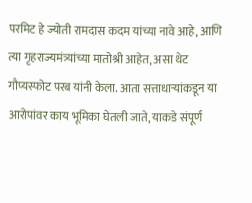परमिट हे ज्योती रामदास कदम यांच्या नावे आहे, आणि त्या गृहराज्यमंत्र्यांच्या मातोश्री आहेत, असा थेट गौप्यस्फोट परब यांनी केला. आता सत्ताधाऱ्यांकडून या आरोपांवर काय भूमिका घेतली जाते, याकडे संपूर्ण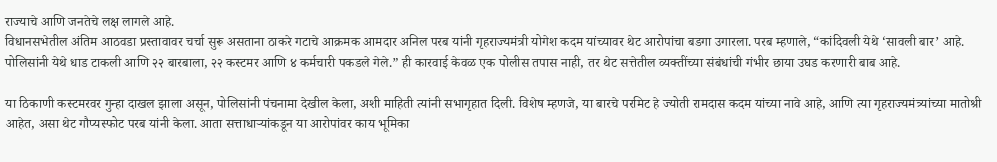राज्याचे आणि जनतेचे लक्ष लागले आहे.
विधानसभेतील अंतिम आठवडा प्रस्तावावर चर्चा सुरू असताना ठाकरे गटाचे आक्रमक आमदार अनिल परब यांनी गृहराज्यमंत्री योगेश कदम यांच्यावर थेट आरोपांचा बडगा उगारला. परब म्हणाले, “कांदिवली येथे ‘सावली बार’ आहे. पोलिसांनी येथे धाड टाकली आणि २२ बारबाला, २२ कस्टमर आणि ४ कर्मचारी पकडले गेले.” ही कारवाई केवळ एक पोलीस तपास नाही, तर थेट सत्तेतील व्यक्तींच्या संबंधांची गंभीर छाया उघड करणारी बाब आहे.

या ठिकाणी कस्टमरवर गुन्हा दाखल झाला असून, पोलिसांनी पंचनामा देखील केला, अशी माहिती त्यांनी सभागृहात दिली. विशेष म्हणजे, या बारचे परमिट हे ज्योती रामदास कदम यांच्या नावे आहे, आणि त्या गृहराज्यमंत्र्यांच्या मातोश्री आहेत, असा थेट गौप्यस्फोट परब यांनी केला. आता सत्ताधाऱ्यांकडून या आरोपांवर काय भूमिका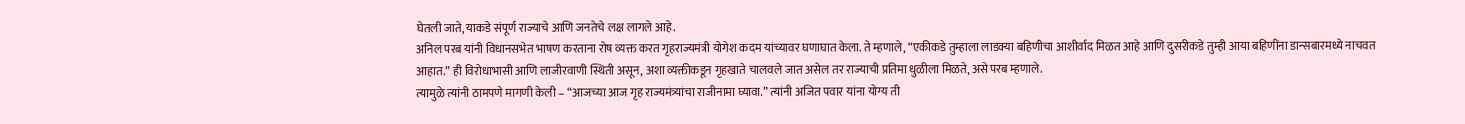घेतली जाते, याकडे संपूर्ण राज्याचे आणि जनतेचे लक्ष लागले आहे.
अनिल परब यांनी विधानसभेत भाषण करताना रोष व्यक्त करत गृहराज्यमंत्री योगेश कदम यांच्यावर घणाघात केला. ते म्हणाले, “एकीकडे तुम्हाला लाडक्या बहिणीचा आशीर्वाद मिळत आहे आणि दुसरीकडे तुम्ही आया बहिणींना डान्सबारमध्ये नाचवत आहात.” ही विरोधाभासी आणि लाजीरवाणी स्थिती असून, अशा व्यक्तीकडून गृहखाते चालवले जात असेल तर राज्याची प्रतिमा धुळीला मिळते, असे परब म्हणाले.
त्यामुळे त्यांनी ठामपणे मागणी केली – “आजच्या आज गृह राज्यमंत्र्यांचा राजीनामा घ्यावा.” त्यांनी अजित पवार यांना योग्य ती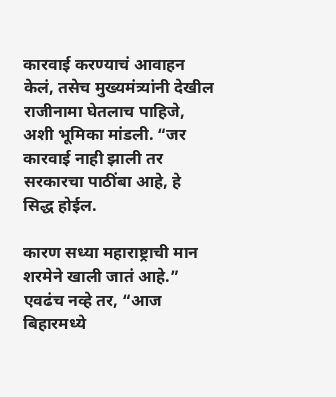कारवाई करण्याचं आवाहन केलं, तसेच मुख्यमंत्र्यांनी देखील राजीनामा घेतलाच पाहिजे, अशी भूमिका मांडली. “जर कारवाई नाही झाली तर सरकारचा पाठींबा आहे, हे सिद्ध होईल.

कारण सध्या महाराष्ट्राची मान शरमेने खाली जातं आहे.” एवढंच नव्हे तर, “आज बिहारमध्ये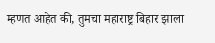म्हणत आहेत की, तुमचा महाराष्ट्र बिहार झाला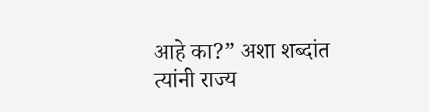आहे का?” अशा शब्दांत त्यांनी राज्य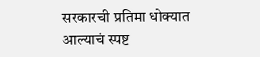सरकारची प्रतिमा धोक्यात आल्याचं स्पष्ट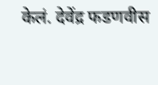केलं. देवेंद्र फडणवीस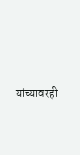यांच्यावरही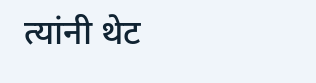त्यांनी थेट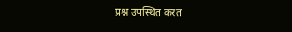प्रश्न उपस्थित करत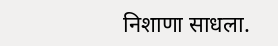निशाणा साधला.